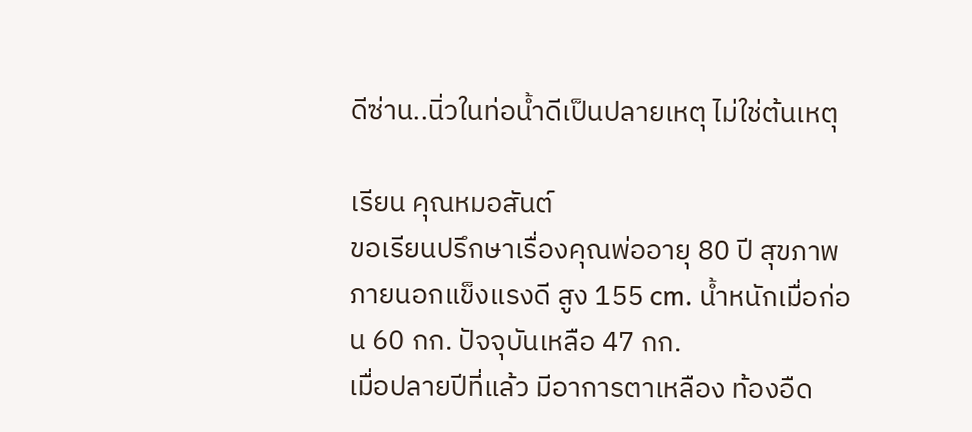ดีซ่าน..นิ่วในท่อน้ำดีเป็นปลายเหตุ ไม่ใช่ต้นเหตุ

เรียน คุณหมอสันต์
ขอเรียนปรึกษาเรื่องคุณพ่ออายุ 80 ปี สุขภาพภายนอกแข็งแรงดี สูง 155 cm. น้ำหนักเมื่อก่อน 60 กก. ปัจจุบันเหลือ 47 กก.
เมื่อปลายปีที่แล้ว มีอาการตาเหลือง ท้องอืด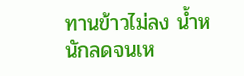ทานข้าวไม่ลง น้ำหนักลดจนเห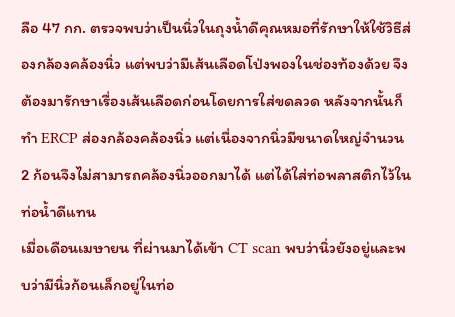ลือ 47 กก. ตรวจพบว่าเป็นนิ่วในถุงน้ำดีคุณหมอที่รักษาให้ใช้วิธีส่องกล้องคล้องนิ่ว แต่พบว่ามีเส้นเลือดโป่งพองในช่องท้องด้วย จึงต้องมารักษาเรื่องเส้นเลือดก่อนโดยการใส่ขดลวด หลังจากนั้นก็ทำ ERCP ส่องกล้องคล้องนิ่ว แต่เนื่องจากนิ่วมีขนาดใหญ่จำนวน 2 ก้อนจึงไม่สามารถคล้องนิ่วออกมาได้ แต่ได้ใส่ท่อพลาสติกไว้ในท่อน้ำดีแทน
เมื่อเดือนเมษายน ที่ผ่านมาได้เข้า CT scan พบว่านิ่วยังอยู่และพบว่ามีนิ่วก้อนเล็กอยู่ในท่อ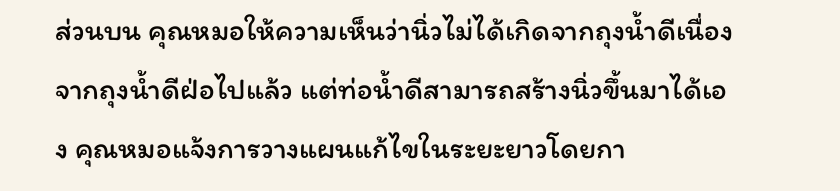ส่วนบน คุณหมอให้ความเห็นว่านิ่วไม่ได้เกิดจากถุงน้ำดีเนื่องจากถุงน้ำดีฝ่อไปแล้ว แต่ท่อน้ำดีสามารถสร้างนิ่วขึ้นมาได้เอง คุณหมอแจ้งการวางแผนแก้ไขในระยะยาวโดยกา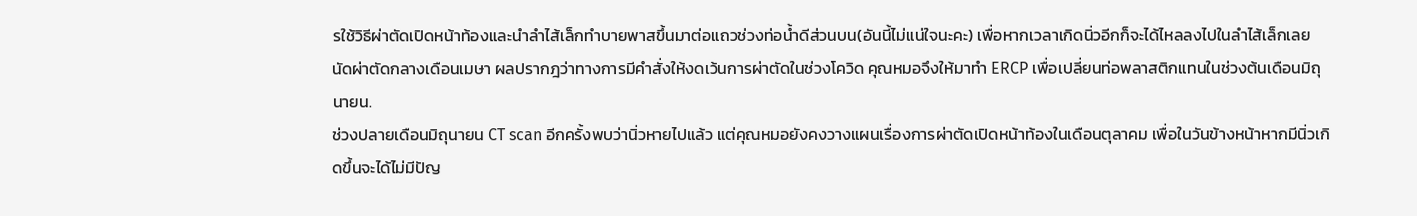รใช้วิธีผ่าตัดเปิดหน้าท้องและนำลำไส้เล็กทำบายพาสขึ้นมาต่อแถวช่วงท่อน้ำดีส่วนบน(อันนี้ไม่แน่ใจนะคะ) เพื่อหากเวลาเกิดนิ่วอีกก็จะได้ไหลลงไปในลำไส้เล็กเลย
นัดผ่าตัดกลางเดือนเมษา ผลปรากฎว่าทางการมีคำสั่งให้งดเว้นการผ่าตัดในช่วงโควิด คุณหมอจึงให้มาทำ ERCP เพื่อเปลี่ยนท่อพลาสติกแทนในช่วงต้นเดือนมิถุนายน.
ช่วงปลายเดือนมิถุนายน CT scan อีกครั้งพบว่านิ่วหายไปแล้ว แต่คุณหมอยังคงวางแผนเรื่องการผ่าตัดเปิดหน้าท้องในเดือนตุลาคม เพื่อในวันข้างหน้าหากมีนิ่วเกิดขึ้นจะได้ไม่มีปัญ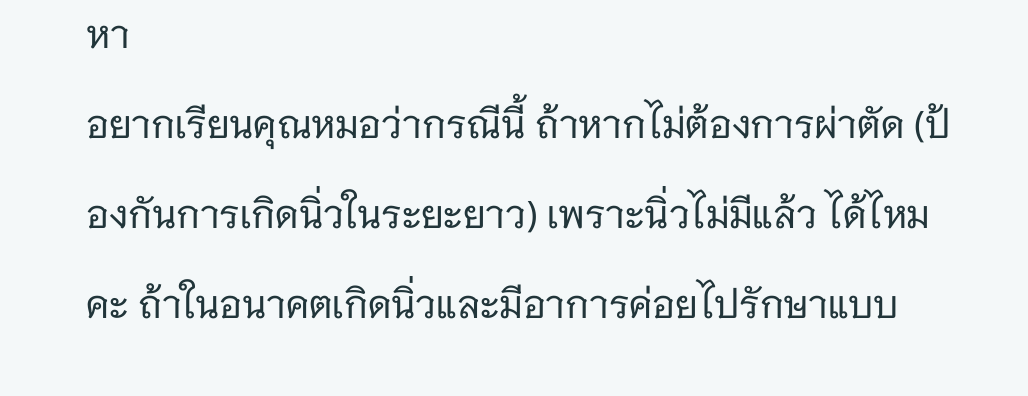หา
อยากเรียนคุณหมอว่ากรณีนี้ ถ้าหากไม่ต้องการผ่าตัด (ป้องกันการเกิดนิ่วในระยะยาว) เพราะนิ่วไม่มีแล้ว ได้ไหมคะ ถ้าในอนาคตเกิดนิ่วและมีอาการค่อยไปรักษาแบบ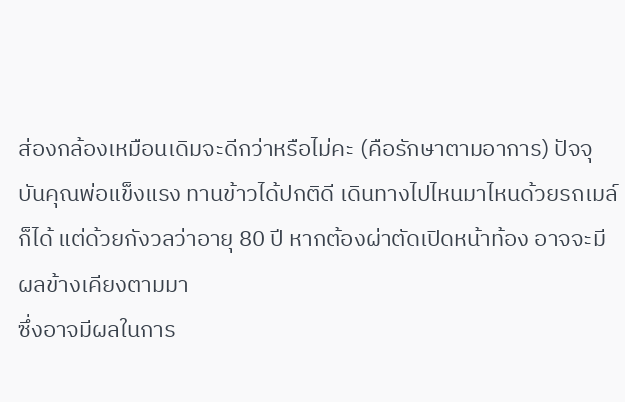ส่องกล้องเหมือนเดิมจะดีกว่าหรือไม่คะ (คือรักษาตามอาการ) ปัจจุบันคุณพ่อแข็งแรง ทานข้าวได้ปกติดี เดินทางไปไหนมาไหนด้วยรถเมล์ก็ได้ แต่ด้วยกังวลว่าอายุ 80 ปี หากต้องผ่าตัดเปิดหน้าท้อง อาจจะมีผลข้างเคียงตามมา
ซึ่งอาจมีผลในการ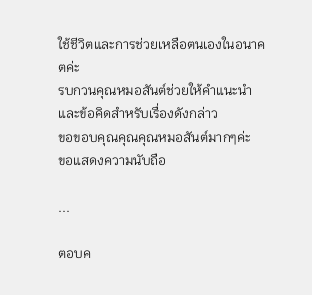ใช้ชีวิตและการช่วยเหลือตนเองในอนาคตค่ะ
รบกวนคุณหมอสันต์ช่วยให้คำแนะนำและข้อคิดสำหรับเรื่องดังกล่าว
ขอขอบคุณคุณคุณหมอสันต์มากๆค่ะ
ขอแสดงความนับถือ

...

ตอบค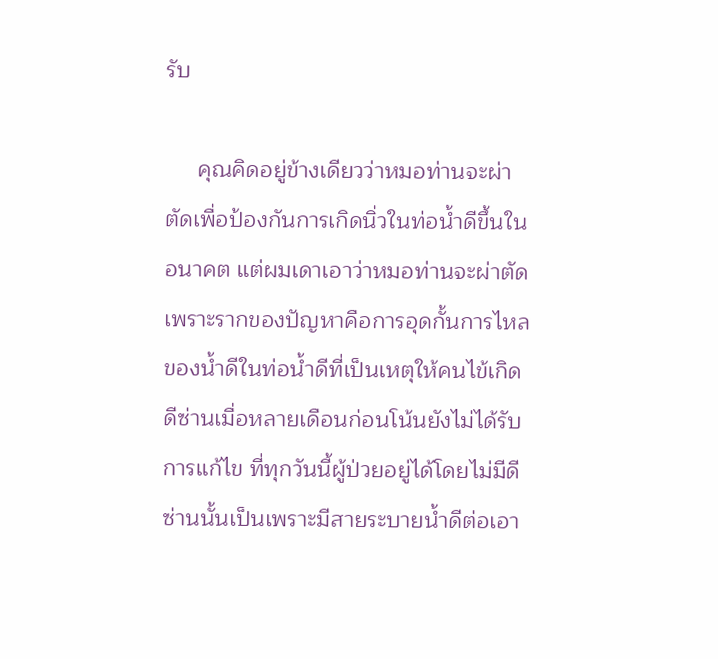รับ

     คุณคิดอยู่ข้างเดียวว่าหมอท่านจะผ่าตัดเพื่อป้องกันการเกิดนิ่วในท่อน้ำดีขึ้นในอนาคต แต่ผมเดาเอาว่าหมอท่านจะผ่าตัดเพราะรากของปัญหาคือการอุดกั้นการไหลของน้ำดีในท่อน้ำดีที่เป็นเหตุให้คนไข้เกิดดีซ่านเมื่อหลายเดือนก่อนโน้นยังไม่ได้รับการแก้ไข ที่ทุกวันนี้ผู้ป่วยอยู่ได้โดยไม่มีดีซ่านนั้นเป็นเพราะมีสายระบายน้ำดีต่อเอา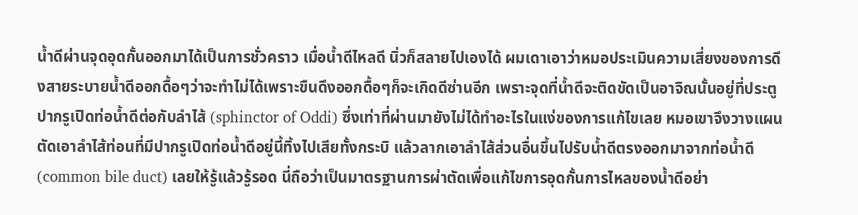น้ำดีผ่านจุดอุดกั้นออกมาได้เป็นการชั่วคราว เมื่อน้ำดีไหลดี นิ่วก็สลายไปเองได้ ผมเดาเอาว่าหมอประเมินความเสี่ยงของการดึงสายระบายน้ำดีออกดื้อๆว่าจะทำไม่ได้เพราะขืนดึงออกดื้อๆก็จะเกิดดีซ่านอีก เพราะจุดที่น้ำดีจะติดขัดเป็นอาจิณนั้นอยู่ที่ประตูปากรูเปิดท่อน้ำดีต่อกับลำไส้ (sphinctor of Oddi) ซึ่งเท่าที่ผ่านมายังไม่ได้ทำอะไรในแง่ของการแก้ไขเลย หมอเขาจึงวางแผนตัดเอาลำไส้ท่อนที่มีปากรูเปิดท่อน้ำดีอยู่นี้ทิ้งไปเสียทั้งกระบิ แล้วลากเอาลำไส้ส่วนอื่นขึ้นไปรับน้ำดีตรงออกมาจากท่อน้ำดี (common bile duct) เลยให้รู้แล้วรู้รอด นี่ถือว่าเป็นมาตรฐานการผ่าตัดเพื่อแก้ไขการอุดกั้นการไหลของน้ำดีอย่า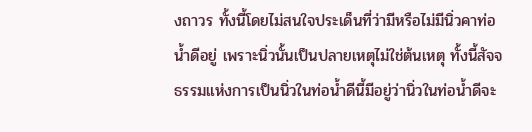งถาวร ทั้งนี้โดยไม่สนใจประเด็นที่ว่ามีหรือไม่มีนิ่วคาท่อน้ำดีอยู่ เพราะนิ่วนั้นเป็นปลายเหตุไม่ใช่ต้นเหตุ ทั้งนี้สัจจธรรมแห่งการเป็นนิ่วในท่อน้ำดีนี้มีอยู่ว่านิ่วในท่อน้ำดีจะ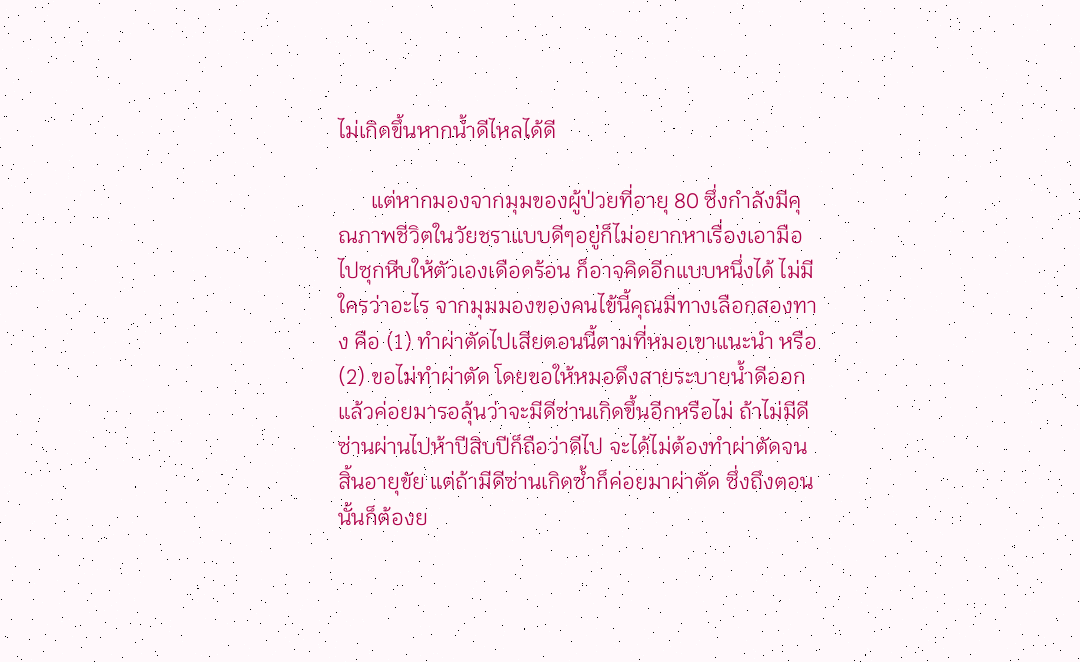ไม่เกิดขึ้นหากน้ำดีไหลได้ดี

      แต่หากมองจากมุมของผู้ป่วยที่อายุ 80 ซึ่งกำลังมีคุณภาพชีวิตในวัยชราแบบดีๆอยู่ก็ไม่อยากหาเรื่องเอามือไปซุกหีบให้ตัวเองเดือดร้อน ก็อาจคิดอีกแบบหนึ่งได้ ไม่มีใครว่าอะไร จากมุมมองของคนไข้นี้คุณมีทางเลือกสองทาง คือ (1) ทำผ่าตัดไปเสียตอนนี้ตามที่หมอเขาแนะนำ หรือ (2) ขอไม่ทำผ่าตัด โดยขอให้หมอดึงสายระบายน้ำดีออกแล้วค่อยมารอลุ้นว่าจะมีดีซ่านเกิดขึ้นอีกหรือไม่ ถ้าไม่มีดีซ่านผ่านไปห้าปีสิบปีก็ถือว่าดีไป จะได้ไม่ต้องทำผ่าตัดจนสิ้นอายุขัย แต่ถ้ามีดีซ่านเกิดซ้ำก็ค่อยมาผ่าตัด ซึ่งถึงตอนนั้นก็ต้องย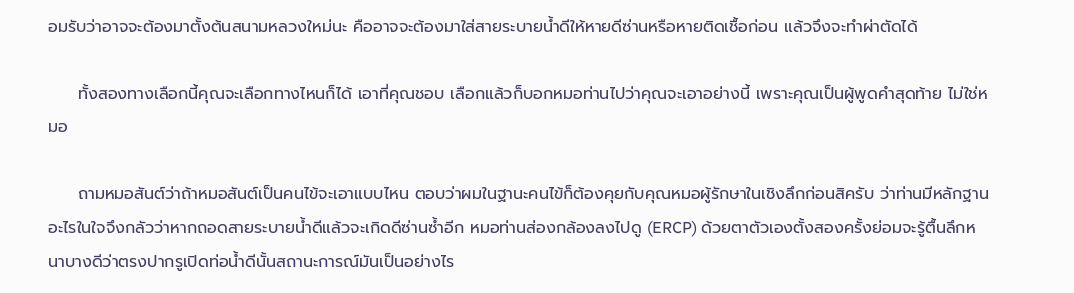อมรับว่าอาจจะต้องมาตั้งต้นสนามหลวงใหม่นะ คืออาจจะต้องมาใส่สายระบายน้ำดีให้หายดีซ่านหรือหายติดเชื้อก่อน แล้วจึงจะทำผ่าตัดได้

     ทั้งสองทางเลือกนี้คุณจะเลือกทางไหนก็ได้ เอาที่คุณชอบ เลือกแล้วก็บอกหมอท่านไปว่าคุณจะเอาอย่างนี้ เพราะคุณเป็นผู้พูดคำสุดท้าย ไม่ใช่หมอ

     ถามหมอสันต์ว่าถ้าหมอสันต์เป็นคนไข้จะเอาแบบไหน ตอบว่าผมในฐานะคนไข้ก็ต้องคุยกับคุณหมอผู้รักษาในเชิงลึกก่อนสิครับ ว่าท่านมีหลักฐานอะไรในใจจึงกลัวว่าหากถอดสายระบายน้ำดีแล้วจะเกิดดีซ่านซ้ำอีก หมอท่านส่องกล้องลงไปดู (ERCP) ด้วยตาตัวเองตั้งสองครั้งย่อมจะรู้ตื้นลึกหนาบางดีว่าตรงปากรูเปิดท่อน้ำดีนั้นสถานะการณ์มันเป็นอย่างไร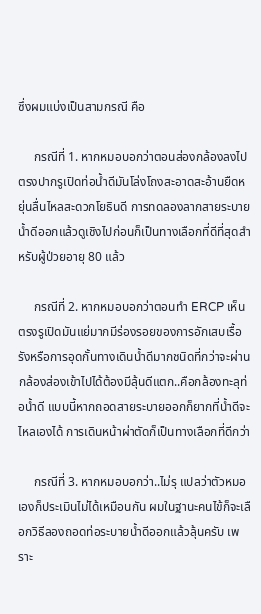ซึ่งผมแบ่งเป็นสามกรณี คือ

     กรณีที่ 1. หากหมอบอกว่าตอนส่องกล้องลงไปตรงปากรูเปิดท่อน้ำดีมันโล่งโถงสะอาดสะอ้านยืดหยุ่นลื่นไหลสะดวกโยธินดี การทดลองลากสายระบายน้ำดีออกแล้วดูเชิงไปก่อนก็เป็นทางเลือกที่ดีที่สุดสำหรับผู้ป่วยอายุ 80 แล้ว

     กรณีที่ 2. หากหมอบอกว่าตอนทำ ERCP เห็นตรงรูเปิดมันแย่มากมีร่องรอยของการอักเสบเรื้อรังหรือการอุดกั้นทางเดินน้ำดีมากชนิดที่กว่าจะผ่านกล้องส่องเข้าไปได้ต้องมีลุ้นดีแตก..คือกล้องทะลุท่อน้ำดี แบบนี้หากถอดสายระบายออกก็ยากที่น้ำดีจะไหลเองได้ การเดินหน้าผ่าตัดก็เป็นทางเลือกที่ดีกว่า

     กรณีที่ 3. หากหมอบอกว่า..ไม่รุ แปลว่าตัวหมอเองก็ประเมินไม่ได้เหมือนกัน ผมในฐานะคนไข้ก็จะเลือกวิธีลองถอดท่อระบายน้ำดีออกแล้วลุ้นครับ เพราะ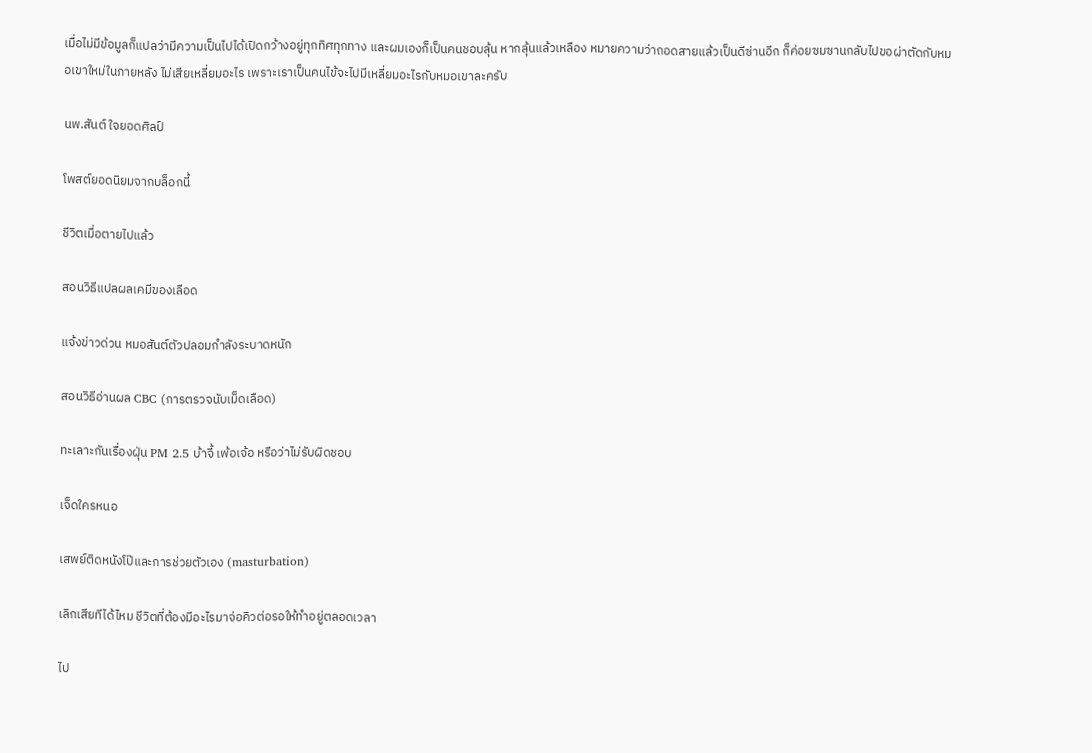เมื่อไม่มีข้อมูลก็แปลว่ามีความเป็นไปได้เปิดกว้างอยู่ทุกทิศทุกทาง และผมเองก็เป็นคนชอบลุ้น หากลุ้นแล้วเหลือง หมายความว่าถอดสายแล้วเป็นดีซ่านอีก ก็ค่อยซมซานกลับไปขอผ่าตัดกับหมอเขาใหม่ในภายหลัง ไม่เสียเหลี่ยมอะไร เพราะเราเป็นคนไข้จะไปมีเหลี่ยมอะไรกับหมอเขาละครับ

นพ.สันต์ ใจยอดศิลป์

โพสต์ยอดนิยมจากบล็อกนี้

ชีวิตเมื่อตายไปแล้ว

สอนวิธีแปลผลเคมีของเลือด

แจ้งข่าวด่วน หมอสันต์ตัวปลอมกำลังระบาดหนัก

สอนวิธีอ่านผล CBC (การตรวจนับเม็ดเลือด)

ทะเลาะกันเรื่องฝุ่น PM 2.5 บ้าจี้ เพ้อเจ้อ หรือว่าไม่รับผิดชอบ

เจ็ดใครหนอ

เสพย์ติดหนังโป๊และการช่วยตัวเอง (masturbation)

เลิกเสียทีได้ไหม ชีวิตที่ต้องมีอะไรมาจ่อคิวต่อรอให้ทำอยู่ตลอดเวลา

ไป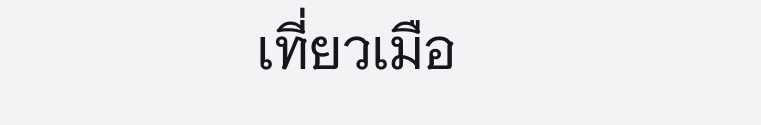เที่ยวเมือ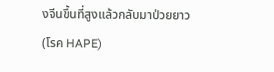งจีนขึ้นที่สูงแล้วกลับมาป่วยยาว (โรค HAPE)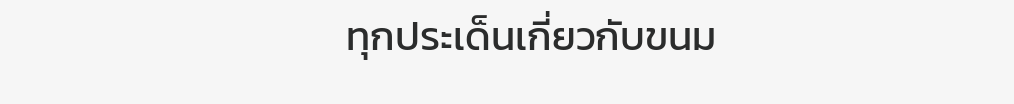ทุกประเด็นเกี่ยวกับขนม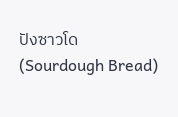ปังซาวโด (Sourdough Bread)